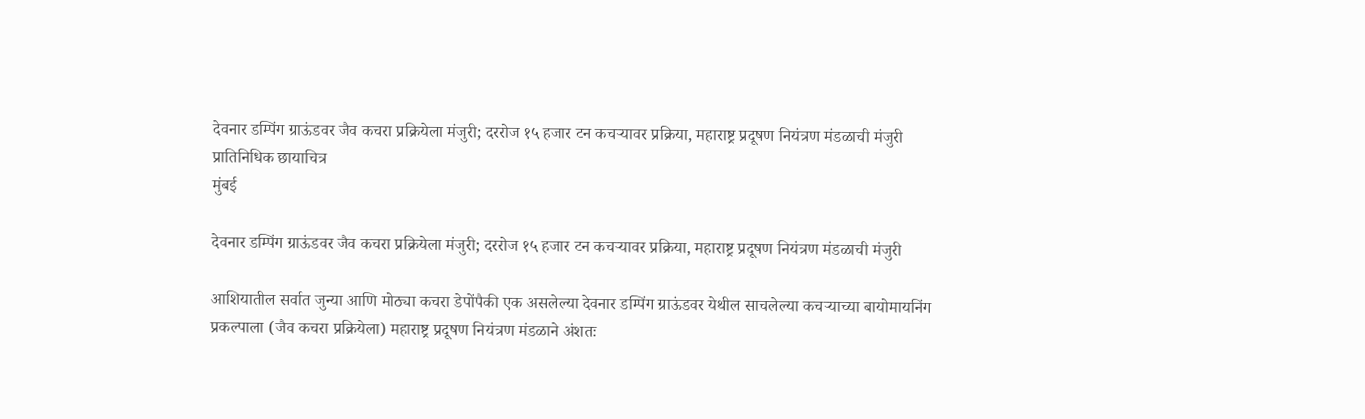देवनार डम्पिंग ग्राऊंडवर जैव कचरा प्रक्रियेला मंजुरी; दररोज १५ हजार टन कचऱ्यावर प्रक्रिया, महाराष्ट्र प्रदूषण नियंत्रण मंडळाची मंजुरी प्रातिनिधिक छायाचित्र
मुंबई

देवनार डम्पिंग ग्राऊंडवर जैव कचरा प्रक्रियेला मंजुरी; दररोज १५ हजार टन कचऱ्यावर प्रक्रिया, महाराष्ट्र प्रदूषण नियंत्रण मंडळाची मंजुरी

आशियातील सर्वात जुन्या आणि मोठ्या कचरा डेपोंपैकी एक असलेल्या देवनार डम्पिंग ग्राऊंडवर येथील साचलेल्या कचऱ्याच्या बायोमायनिंग प्रकल्पाला (जैव कचरा प्रक्रियेला) महाराष्ट्र प्रदूषण नियंत्रण मंडळाने अंशतः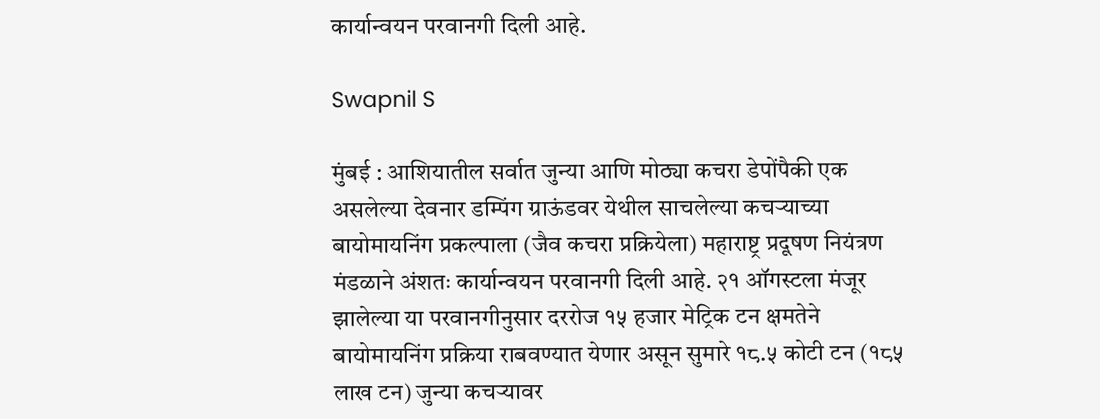कार्यान्वयन परवानगी दिली आहे.

Swapnil S

मुंबई : आशियातील सर्वात जुन्या आणि मोठ्या कचरा डेपोंपैकी एक असलेल्या देवनार डम्पिंग ग्राऊंडवर येथील साचलेल्या कचऱ्याच्या बायोमायनिंग प्रकल्पाला (जैव कचरा प्रक्रियेला) महाराष्ट्र प्रदूषण नियंत्रण मंडळाने अंशतः कार्यान्वयन परवानगी दिली आहे. २१ ऑगस्टला मंजूर झालेल्या या परवानगीनुसार दररोज १५ हजार मेट्रिक टन क्षमतेने बायोमायनिंग प्रक्रिया राबवण्यात येणार असून सुमारे १८.५ कोटी टन (१८५ लाख टन) जुन्या कचऱ्यावर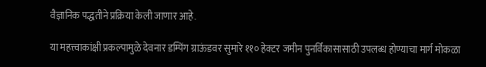वैज्ञानिक पद्धतीने प्रक्रिया केली जाणार आहे.

या महत्त्वाकांक्षी प्रकल्पामुळे देवनार डम्पिंग ग्राऊंडवर सुमारे ११० हेक्टर जमीन पुनर्विकासासाठी उपलब्ध होण्याचा मार्ग मोकळा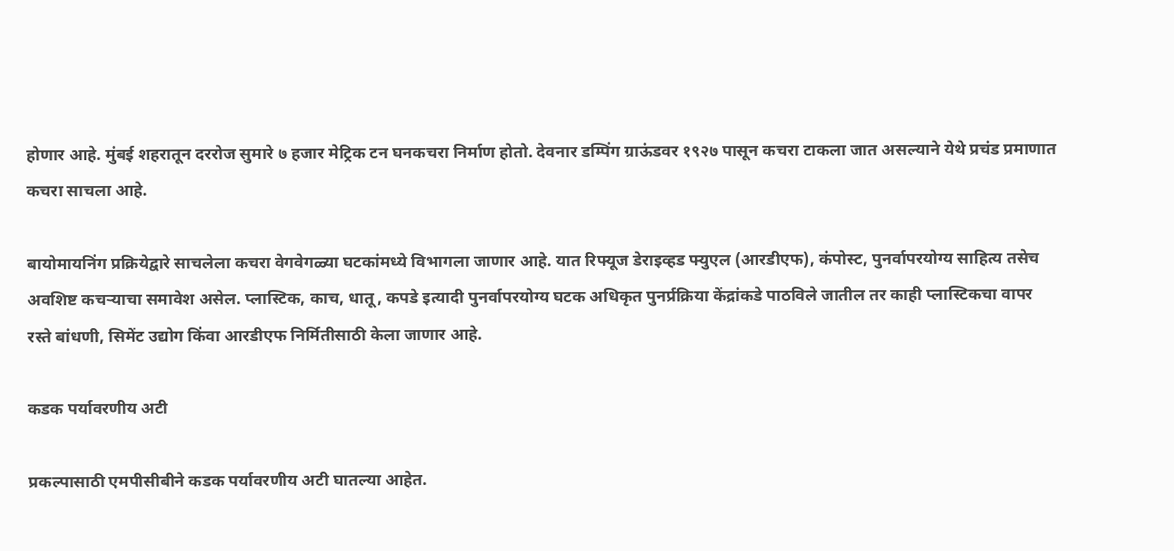होणार आहे. मुंबई शहरातून दररोज सुमारे ७ हजार मेट्रिक टन घनकचरा निर्माण होतो. देवनार डम्पिंग ग्राऊंडवर १९२७ पासून कचरा टाकला जात असल्याने येथे प्रचंड प्रमाणात कचरा साचला आहे.

बायोमायनिंग प्रक्रियेद्वारे साचलेला कचरा वेगवेगळ्या घटकांमध्ये विभागला जाणार आहे. यात रिफ्यूज डेराइव्हड फ्युएल (आरडीएफ), कंपोस्ट, पुनर्वापरयोग्य साहित्य तसेच अवशिष्ट कचऱ्याचा समावेश असेल. प्लास्टिक, काच, धातू, कपडे इत्यादी पुनर्वापरयोग्य घटक अधिकृत पुनर्प्रक्रिया केंद्रांकडे पाठविले जातील तर काही प्लास्टिकचा वापर रस्ते बांधणी, सिमेंट उद्योग किंवा आरडीएफ निर्मितीसाठी केला जाणार आहे.

कडक पर्यावरणीय अटी

प्रकल्पासाठी एमपीसीबीने कडक पर्यावरणीय अटी घातल्या आहेत.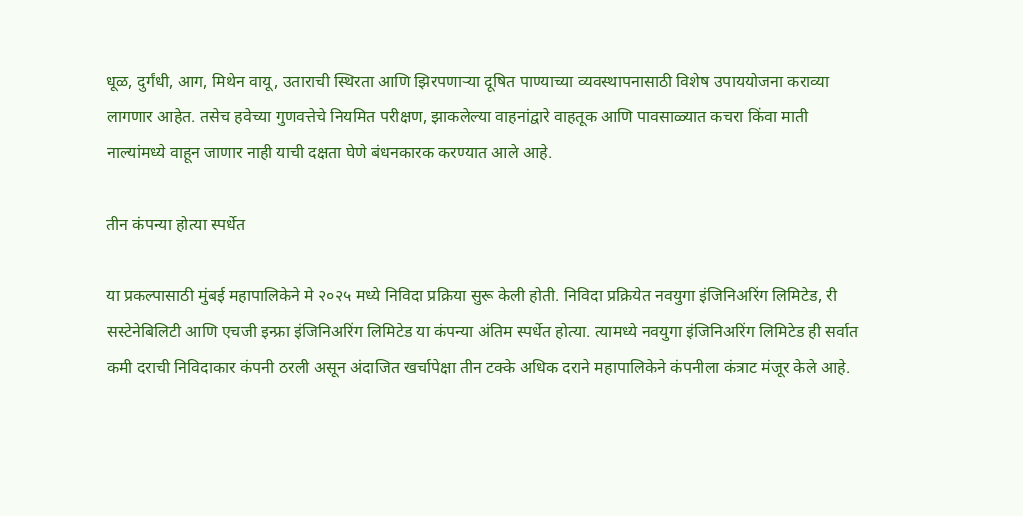धूळ, दुर्गंधी, आग, मिथेन वायू, उताराची स्थिरता आणि झिरपणाऱ्या दूषित पाण्याच्या व्यवस्थापनासाठी विशेष उपाययोजना कराव्या लागणार आहेत. तसेच हवेच्या गुणवत्तेचे नियमित परीक्षण, झाकलेल्या वाहनांद्वारे वाहतूक आणि पावसाळ्यात कचरा किंवा माती नाल्यांमध्ये वाहून जाणार नाही याची दक्षता घेणे बंधनकारक करण्यात आले आहे.

तीन कंपन्या होत्या स्पर्धेत

या प्रकल्पासाठी मुंबई महापालिकेने मे २०२५ मध्ये निविदा प्रक्रिया सुरू केली होती. निविदा प्रक्रियेत नवयुगा इंजिनिअरिंग लिमिटेड, री सस्टेनेबिलिटी आणि एचजी इन्फ्रा इंजिनिअरिंग लिमिटेड या कंपन्या अंतिम स्पर्धेत होत्या. त्यामध्ये नवयुगा इंजिनिअरिंग लिमिटेड ही सर्वात कमी दराची निविदाकार कंपनी ठरली असून अंदाजित खर्चापेक्षा तीन टक्के अधिक दराने महापालिकेने कंपनीला कंत्राट मंजूर केले आहे.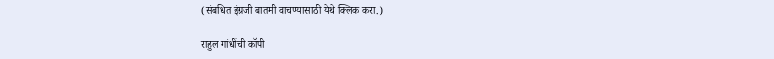(संबधित इंग्रजी बातमी वाचण्यासाठी येथे क्लिक करा.)

राहुल गांधींची कॉपी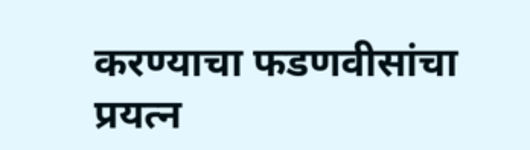करण्याचा फडणवीसांचा प्रयत्न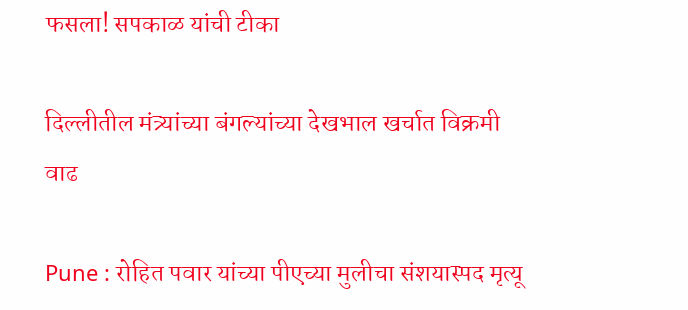फसला! सपकाळ यांची टीका

दिल्लीतील मंत्र्यांच्या बंगल्यांच्या देखभाल खर्चात विक्रमी वाढ

Pune : रोहित पवार यांच्या पीएच्या मुलीचा संशयास्पद मृत्यू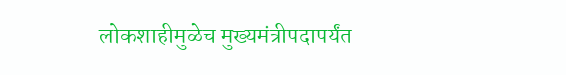लोकशाहीमुळेच मुख्यमंत्रीपदापर्यंत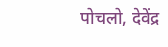पोचलो, देवेंद्र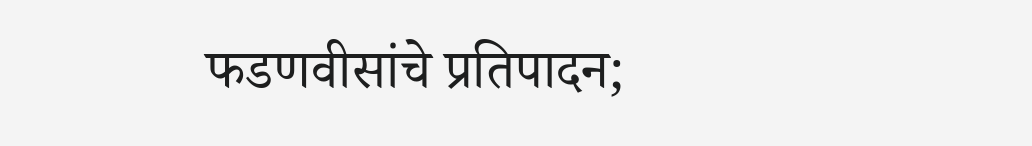फडणवीसांचे प्रतिपादन;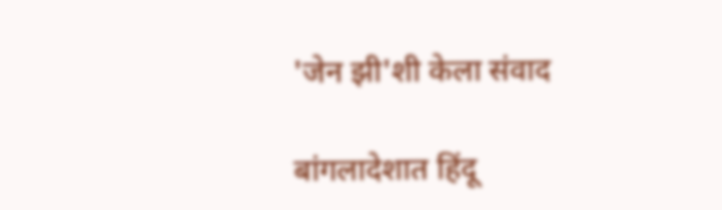'जेन झी'शी केला संवाद

बांगलादेशात हिंदू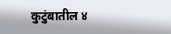कुटुंबातील ४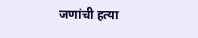जणांची हत्या